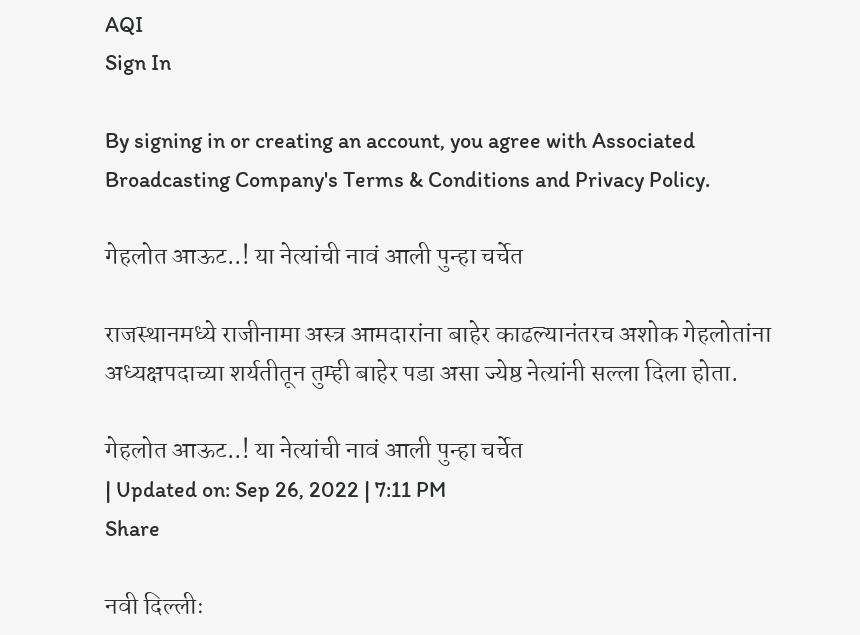AQI
Sign In

By signing in or creating an account, you agree with Associated Broadcasting Company's Terms & Conditions and Privacy Policy.

गेहलोत आऊट..! या नेत्यांची नावं आली पुन्हा चर्चेत

राजस्थानमध्ये राजीनामा अस्त्र आमदारांना बाहेर काढल्यानंतरच अशोक गेहलोतांना अध्यक्षपदाच्या शर्यतीतून तुम्ही बाहेर पडा असा ज्येष्ठ नेत्यांनी सल्ला दिला होता.

गेहलोत आऊट..! या नेत्यांची नावं आली पुन्हा चर्चेत
| Updated on: Sep 26, 2022 | 7:11 PM
Share

नवी दिल्लीः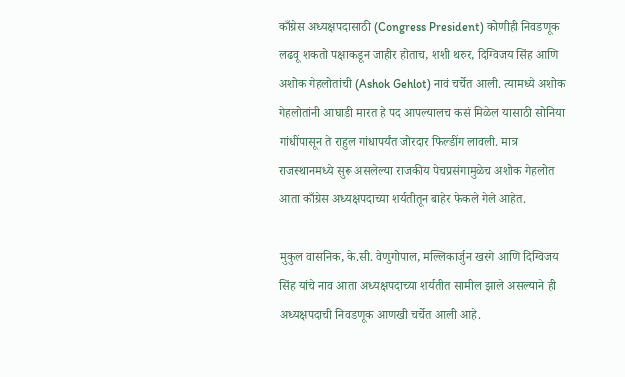काँग्रेस अध्यक्षपदासाठी (Congress President) कोणीही निवडणूक लढवू शकतो पक्षाकडून जाहीर होताच, शशी थरुर, दिग्विजय सिंह आणि अशोक गेहलोतांची (Ashok Gehlot) नावं चर्चेत आली. त्यामध्ये अशोक गेहलोतांनी आघाडी मारत हे पद आपल्यालच कसं मिळेल यासाठी सोनिया गांधींपासून ते राहुल गांधापर्यंत जोरदार फिल्डींग लावली. मात्र राजस्थानमध्ये सुरू असलेल्या राजकीय पेचप्रसंगामुळेच अशोक गेहलोत आता काँग्रेस अध्यक्षपदाच्या शर्यतीतून बाहेर फेकले गेले आहेत.

मुकुल वासनिक, के.सी. वेणुगोपाल, मल्लिकार्जुन खरगे आणि दिग्विजय सिंह यांचे नाव आता अध्यक्षपदाच्या शर्यतीत सामील झाले असल्याने ही अध्यक्षपदाची निवडणूक आणखी चर्चेत आली आहे.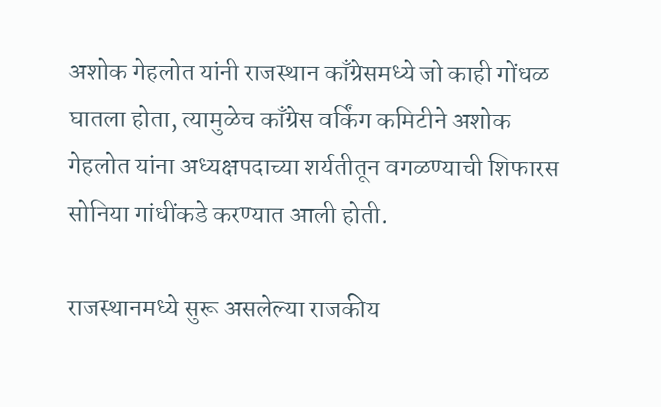अशोक गेहलोत यांनी राजस्थान काँग्रेसमध्ये जो काही गोंधळ घातला होता, त्यामुळेच काँग्रेस वर्किंग कमिटीने अशोक गेहलोत यांना अध्यक्षपदाच्या शर्यतीतून वगळण्याची शिफारस सोनिया गांधींकडे करण्यात आली होती.

राजस्थानमध्ये सुरू असलेल्या राजकीय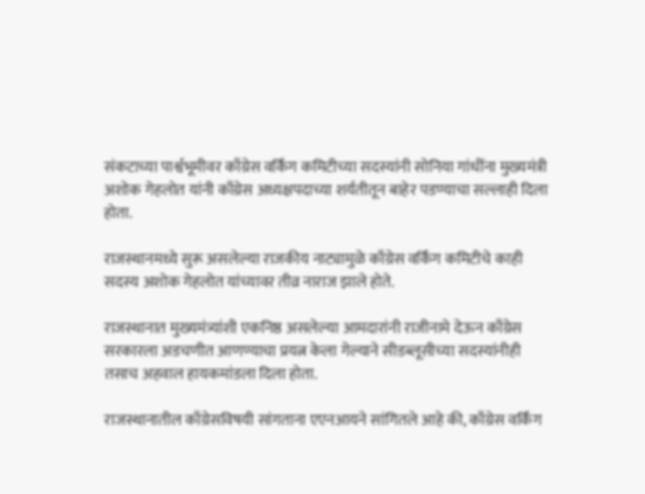संकटाच्या पार्श्वभूमीवर काँग्रेस वर्किंग कमिटीच्या सदस्यांनी सोनिया गांधींना मुख्यमंत्री अशोक गेहलोत यांनी काँग्रेस अध्यक्षपदाच्या शर्यतीतून बाहेर पडण्याचा सल्लाही दिला होता.

राजस्थानमध्ये सुरू असलेल्या राजकीय नाट्यामुळे काँग्रेस वर्किंग कमिटीचे काही सदस्य अशोक गेहलोत यांच्यावर तीव्र नाराज झाले होते.

राजस्थानात मुख्यमंत्र्यांशी एकनिष्ठ असलेल्या आमदारांनी राजीनामे देऊन काँग्रेस सरकारला अडचणीत आणण्याचा प्रयत्न केला गेल्याने सीडब्लूसीच्या सदस्यांनीही तसाच अहवाल हायकमांडला दिला होता.

राजस्थानातील काँग्रेसविषयी सांगताना एएनआयने सांगितले आहे की, काँग्रेस वर्किंग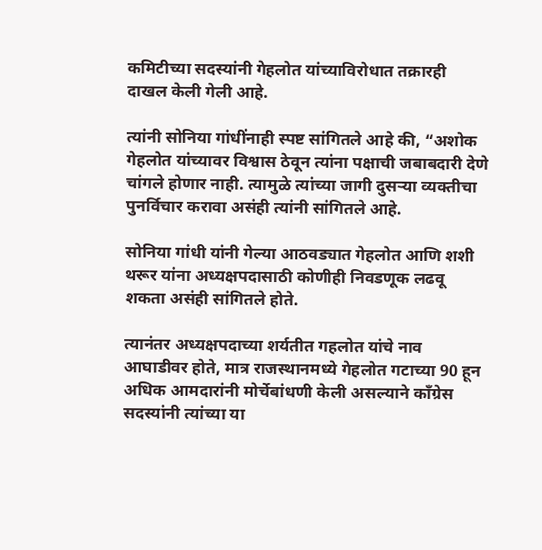कमिटीच्या सदस्यांनी गेहलोत यांच्याविरोधात तक्रारही दाखल केली गेली आहे.

त्यांनी सोनिया गांधींनाही स्पष्ट सांगितले आहे की, “अशोक गेहलोत यांच्यावर विश्वास ठेवून त्यांना पक्षाची जबाबदारी देणे चांगले होणार नाही. त्यामुळे त्यांच्या जागी दुसऱ्या व्यक्तीचा पुनर्विचार करावा असंही त्यांनी सांगितले आहे.

सोनिया गांधी यांनी गेल्या आठवड्यात गेहलोत आणि शशी थरूर यांना अध्यक्षपदासाठी कोणीही निवडणूक लढवू शकता असंही सांगितले होते.

त्यानंतर अध्यक्षपदाच्या शर्यतीत गहलोत यांचे नाव आघाडीवर होते, मात्र राजस्थानमध्ये गेहलोत गटाच्या 90 हून अधिक आमदारांनी मोर्चेबांधणी केली असल्याने काँग्रेस सदस्यांनी त्यांच्या या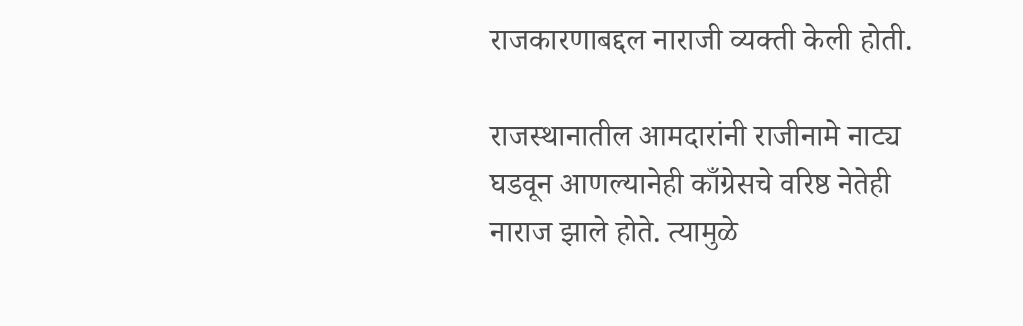राजकारणाबद्दल नाराजी व्यक्ती केली होती.

राजस्थानातील आमदारांनी राजीनामे नाट्य घडवून आणल्यानेही काँग्रेसचे वरिष्ठ नेतेही नाराज झाले होते. त्यामुळे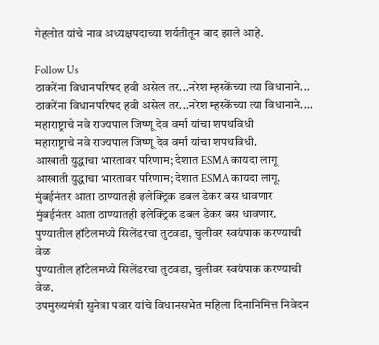गेहलोत यांचे नाव अध्यक्षपदाच्या शर्यतीतून बाद झाले आहे.

Follow Us
ठाकरेंना विधानपरिषद हवी असेल तर...नरेश म्हस्केंच्या त्या विधानाने...
ठाकरेंना विधानपरिषद हवी असेल तर...नरेश म्हस्केंच्या त्या विधानाने....
महाराष्ट्राचे नवे राज्यपाल जिष्णू देव वर्मा यांचा शपथविधी
महाराष्ट्राचे नवे राज्यपाल जिष्णू देव वर्मा यांचा शपथविधी.
आखाती युद्धाचा भारतावर परिणाम; देशात ESMA कायदा लागू
आखाती युद्धाचा भारतावर परिणाम; देशात ESMA कायदा लागू.
मुंबईनंतर आता ठाण्यातही इलेक्ट्रिक डबल डेकर बस धावणार
मुंबईनंतर आता ठाण्यातही इलेक्ट्रिक डबल डेकर बस धावणार.
पुण्यातील हॉटेलमध्ये सिलेंडरचा तुटवडा, चुलीवर स्वयंपाक करण्याची वेळ
पुण्यातील हॉटेलमध्ये सिलेंडरचा तुटवडा, चुलीवर स्वयंपाक करण्याची वेळ.
उपमुख्यमंत्री सुनेत्रा पवार यांचे विधानसभेत महिला दिनानिमित्त निवेदन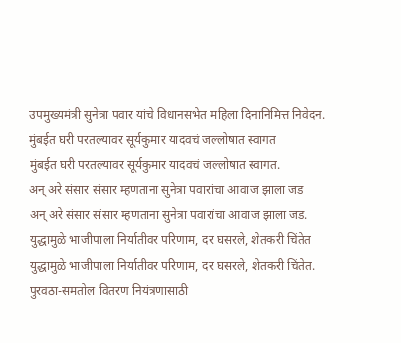उपमुख्यमंत्री सुनेत्रा पवार यांचे विधानसभेत महिला दिनानिमित्त निवेदन.
मुंबईत घरी परतल्यावर सूर्यकुमार यादवचं जल्लोषात स्वागत
मुंबईत घरी परतल्यावर सूर्यकुमार यादवचं जल्लोषात स्वागत.
अन् अरे संसार संसार म्हणताना सुनेत्रा पवारांचा आवाज झाला जड
अन् अरे संसार संसार म्हणताना सुनेत्रा पवारांचा आवाज झाला जड.
युद्धामुळे भाजीपाला निर्यातीवर परिणाम, दर घसरले, शेतकरी चिंतेत
युद्धामुळे भाजीपाला निर्यातीवर परिणाम, दर घसरले, शेतकरी चिंतेत.
पुरवठा-समतोल वितरण नियंत्रणासाठी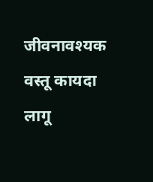जीवनावश्यक वस्तू कायदा लागू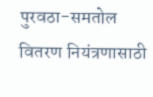पुरवठा-समतोल वितरण नियंत्रणासाठी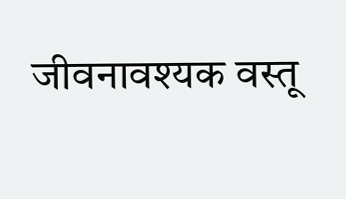जीवनावश्यक वस्तू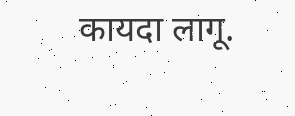कायदा लागू.